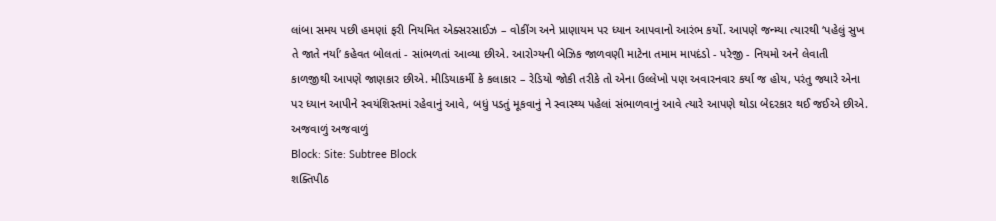લાંબા સમય પછી હમણાં ફરી નિયમિત એક્સરસાઈઝ – વોકીંગ અને પ્રાણાયમ પર ધ્યાન આપવાનો આરંભ કર્યો. આપણે જન્મ્યા ત્યારથી ‘પહેલું સુખ તે જાતે નર્યા’ કહેવત બોલતાં - સાંભળતાં આવ્યા છીએ. આરોગ્યની બેઝિક જાળવણી માટેના તમામ માપદંડો - પરેજી - નિયમો અને લેવાતી કાળજીથી આપણે જાણકાર છીએ. મીડિયાકર્મી કે કલાકાર – રેડિયો જોકી તરીકે તો એના ઉલ્લેખો પણ અવારનવાર કર્યા જ હોય, પરંતુ જ્યારે એના પર ધ્યાન આપીને સ્વયંશિસ્તમાં રહેવાનું આવે, બધું પડતું મૂકવાનું ને સ્વાસ્થ્ય પહેલાં સંભાળવાનું આવે ત્યારે આપણે થોડા બેદરકાર થઈ જઈએ છીએ.
અજવાળું અજવાળું
Block: Site: Subtree Block
શક્તિપીઠ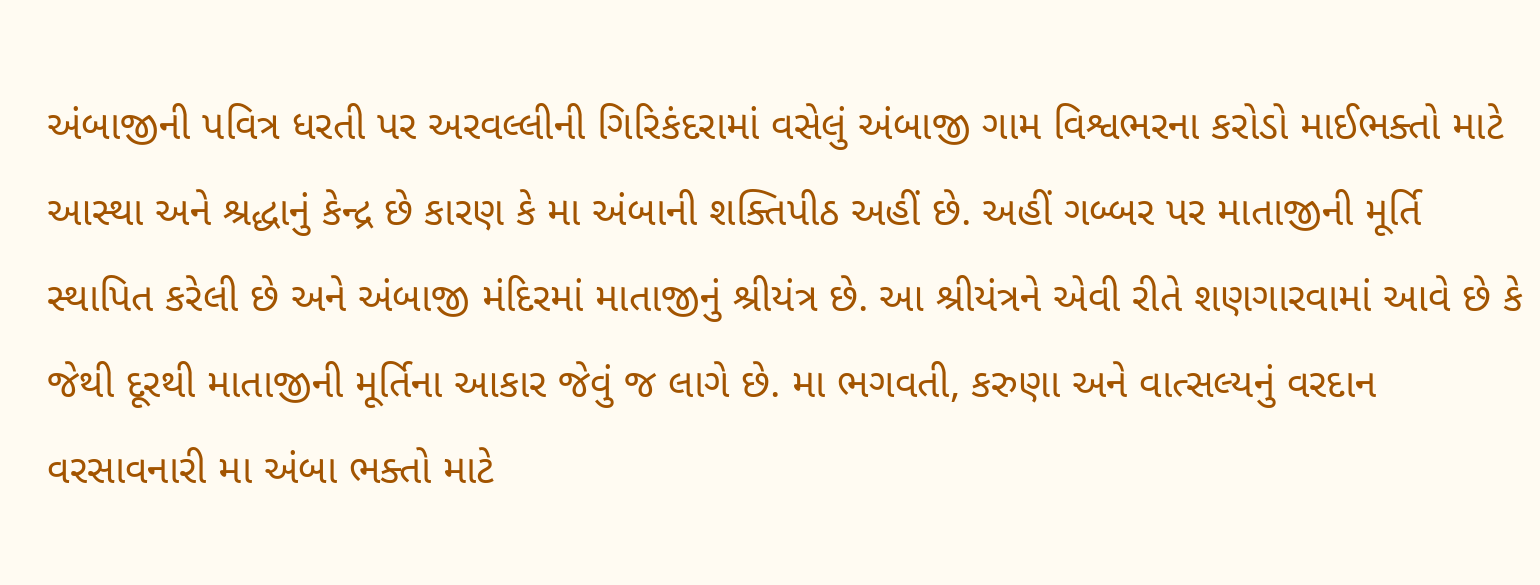અંબાજીની પવિત્ર ધરતી પર અરવલ્લીની ગિરિકંદરામાં વસેલું અંબાજી ગામ વિશ્વભરના કરોડો માઈભક્તો માટે આસ્થા અને શ્રદ્ધાનું કેન્દ્ર છે કારણ કે મા અંબાની શક્તિપીઠ અહીં છે. અહીં ગબ્બર પર માતાજીની મૂર્તિ સ્થાપિત કરેલી છે અને અંબાજી મંદિરમાં માતાજીનું શ્રીયંત્ર છે. આ શ્રીયંત્રને એવી રીતે શણગારવામાં આવે છે કે જેથી દૂરથી માતાજીની મૂર્તિના આકાર જેવું જ લાગે છે. મા ભગવતી, કરુણા અને વાત્સલ્યનું વરદાન વરસાવનારી મા અંબા ભક્તો માટે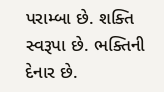પરામ્બા છે. શક્તિ સ્વરૂપા છે. ભક્તિની દેનાર છે.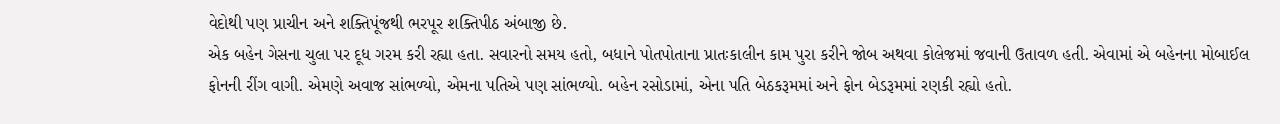વેદોથી પણ પ્રાચીન અને શક્તિપૂંજથી ભરપૂર શક્તિપીઠ અંબાજી છે.
એક બહેન ગેસના ચુલા પર દૂધ ગરમ કરી રહ્યા હતા. સવારનો સમય હતો, બધાને પોતપોતાના પ્રાતઃકાલીન કામ પુરા કરીને જોબ અથવા કોલેજમાં જવાની ઉતાવળ હતી. એવામાં એ બહેનના મોબાઈલ ફોનની રીંગ વાગી. એમણે અવાજ સાંભળ્યો, એમના પતિએ પણ સાંભળ્યો. બહેન રસોડામાં, એના પતિ બેઠકરૂમમાં અને ફોન બેડરૂમમાં રણકી રહ્યો હતો.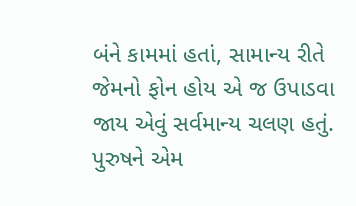બંને કામમાં હતાં, સામાન્ય રીતે જેમનો ફોન હોય એ જ ઉપાડવા જાય એવું સર્વમાન્ય ચલણ હતું. પુરુષને એમ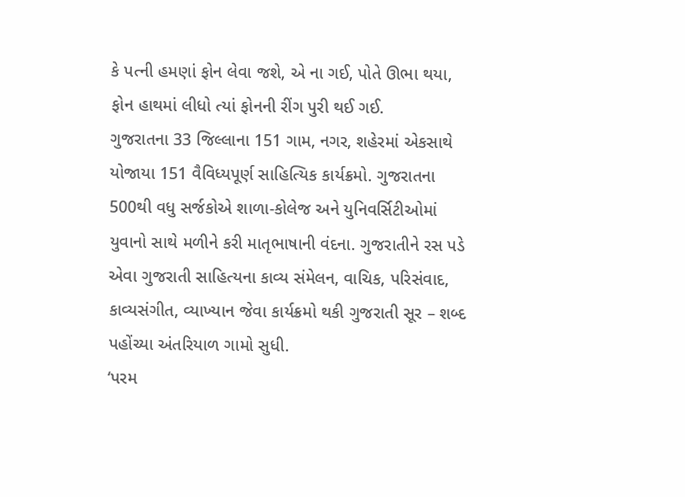કે પત્ની હમણાં ફોન લેવા જશે, એ ના ગઈ, પોતે ઊભા થયા, ફોન હાથમાં લીધો ત્યાં ફોનની રીંગ પુરી થઈ ગઈ.
ગુજરાતના 33 જિલ્લાના 151 ગામ, નગર, શહેરમાં એકસાથે યોજાયા 151 વૈવિધ્યપૂર્ણ સાહિત્યિક કાર્યક્રમો. ગુજરાતના 500થી વધુ સર્જકોએ શાળા-કોલેજ અને યુનિવર્સિટીઓમાં યુવાનો સાથે મળીને કરી માતૃભાષાની વંદના. ગુજરાતીને રસ પડે એવા ગુજરાતી સાહિત્યના કાવ્ય સંમેલન, વાચિક, પરિસંવાદ, કાવ્યસંગીત, વ્યાખ્યાન જેવા કાર્યક્રમો થકી ગુજરાતી સૂર – શબ્દ પહોંચ્યા અંતરિયાળ ગામો સુધી.
‘પરમ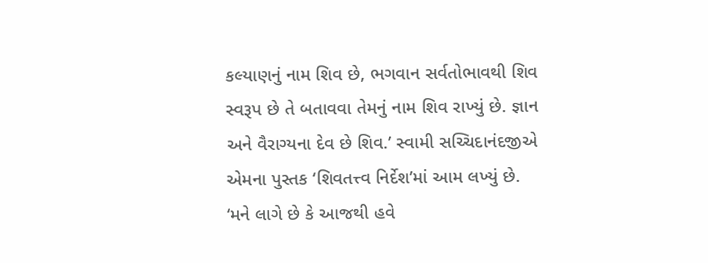કલ્યાણનું નામ શિવ છે, ભગવાન સર્વતોભાવથી શિવ સ્વરૂપ છે તે બતાવવા તેમનું નામ શિવ રાખ્યું છે. જ્ઞાન અને વૈરાગ્યના દેવ છે શિવ.’ સ્વામી સચ્ચિદાનંદજીએ એમના પુસ્તક ‘શિવતત્ત્વ નિર્દેશ’માં આમ લખ્યું છે.
‘મને લાગે છે કે આજથી હવે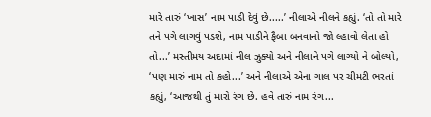મારે તારું ‘ખાસ’ નામ પાડી દેવું છે.....’ નીલાએ નીલને કહ્યું. ‘તો તો મારે તને પગે લાગવું પડશે, નામ પાડીને ફૈબા બનવાનો જો લ્હાવો લેતા હો તો...’ મસ્તીમય અદામાં નીલ ઝુક્યો અને નીલાને પગે લાગ્યો ને બોલ્યો, ‘પણ મારું નામ તો કહો...’ અને નીલાએ એના ગાલ પર ચીમટી ભરતાં કહ્યું, ‘આજથી તું મારો રંગ છે. હવે તારું નામ રંગ...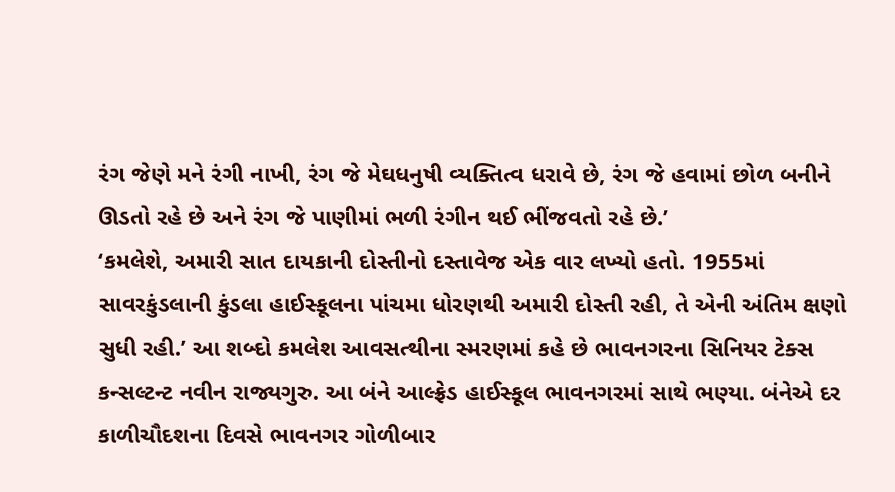રંગ જેણે મને રંગી નાખી, રંગ જે મેઘધનુષી વ્યક્તિત્વ ધરાવે છે, રંગ જે હવામાં છોળ બનીને ઊડતો રહે છે અને રંગ જે પાણીમાં ભળી રંગીન થઈ ભીંજવતો રહે છે.’
‘કમલેશે, અમારી સાત દાયકાની દોસ્તીનો દસ્તાવેજ એક વાર લખ્યો હતો. 1955માં સાવરકુંડલાની કુંડલા હાઈસ્કૂલના પાંચમા ધોરણથી અમારી દોસ્તી રહી, તે એની અંતિમ ક્ષણો સુધી રહી.’ આ શબ્દો કમલેશ આવસત્થીના સ્મરણમાં કહે છે ભાવનગરના સિનિયર ટેક્સ કન્સલ્ટન્ટ નવીન રાજ્યગુરુ. આ બંને આલ્ફ્રેડ હાઈસ્કૂલ ભાવનગરમાં સાથે ભણ્યા. બંનેએ દર કાળીચૌદશના દિવસે ભાવનગર ગોળીબાર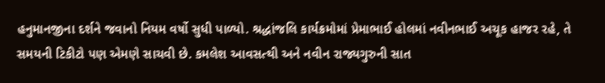હનુમાનજીના દર્શને જવાનો નિયમ વર્ષો સુધી પાળ્યો. શ્રદ્ધાંજલિ કાર્યક્રમોમાં પ્રેમાભાઈ હોલમાં નવીનભાઈ અચૂક હાજર રહે, તે સમયની ટિકીટો પણ એમણે સાચવી છે. કમલેશ આવસત્થી અને નવીન રાજ્યગુરુની સાત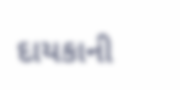દાયકાની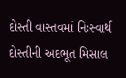દોસ્તી વાસ્તવમાં નિઃસ્વાર્થ દોસ્તીની અદભૂત મિસાલ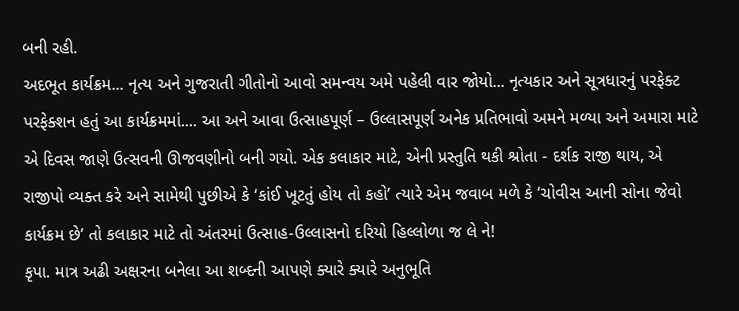બની રહી.
અદભૂત કાર્યક્રમ... નૃત્ય અને ગુજરાતી ગીતોનો આવો સમન્વય અમે પહેલી વાર જોયો... નૃત્યકાર અને સૂત્રધારનું પરફેક્ટ પરફેક્શન હતું આ કાર્યક્રમમાં.... આ અને આવા ઉત્સાહપૂર્ણ – ઉલ્લાસપૂર્ણ અનેક પ્રતિભાવો અમને મળ્યા અને અમારા માટે એ દિવસ જાણે ઉત્સવની ઊજવણીનો બની ગયો. એક કલાકાર માટે, એની પ્રસ્તુતિ થકી શ્રોતા - દર્શક રાજી થાય, એ રાજીપો વ્યક્ત કરે અને સામેથી પુછીએ કે ‘કાંઈ ખૂટતું હોય તો કહો’ ત્યારે એમ જવાબ મળે કે ‘ચોવીસ આની સોના જેવો કાર્યક્રમ છે’ તો કલાકાર માટે તો અંતરમાં ઉત્સાહ-ઉલ્લાસનો દરિયો હિલ્લોળા જ લે ને!
કૃપા. માત્ર અઢી અક્ષરના બનેલા આ શબ્દની આપણે ક્યારે ક્યારે અનુભૂતિ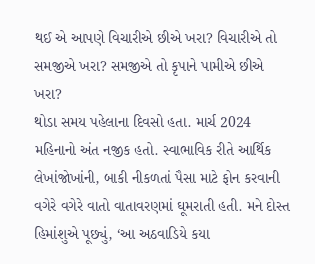થઈ એ આપણે વિચારીએ છીએ ખરા? વિચારીએ તો સમજીએ ખરા? સમજીએ તો કૃપાને પામીએ છીએ ખરા?
થોડા સમય પહેલાના દિવસો હતા. માર્ચ 2024 મહિનાનો અંત નજીક હતો. સ્વાભાવિક રીતે આર્થિક લેખાંજોખાંની, બાકી નીકળતાં પૈસા માટે ફોન કરવાની વગેરે વગેરે વાતો વાતાવરણમાં ઘૂમરાતી હતી. મને દોસ્ત હિમાંશુએ પૂછ્યું, ‘આ અઠવાડિયે કયા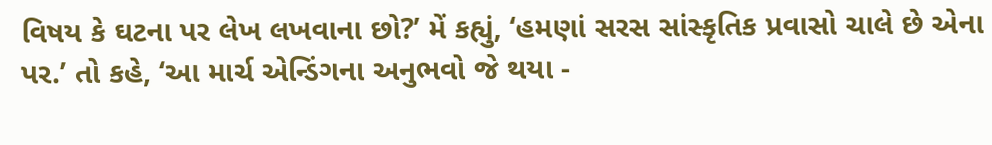વિષય કે ઘટના પર લેખ લખવાના છો?’ મેં કહ્યું, ‘હમણાં સરસ સાંસ્કૃતિક પ્રવાસો ચાલે છે એના પર.’ તો કહે, ‘આ માર્ચ એન્ડિંગના અનુભવો જે થયા -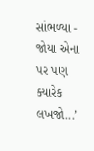સાંભળ્યા - જોયા એના પર પણ ક્યારેક લખજો...’